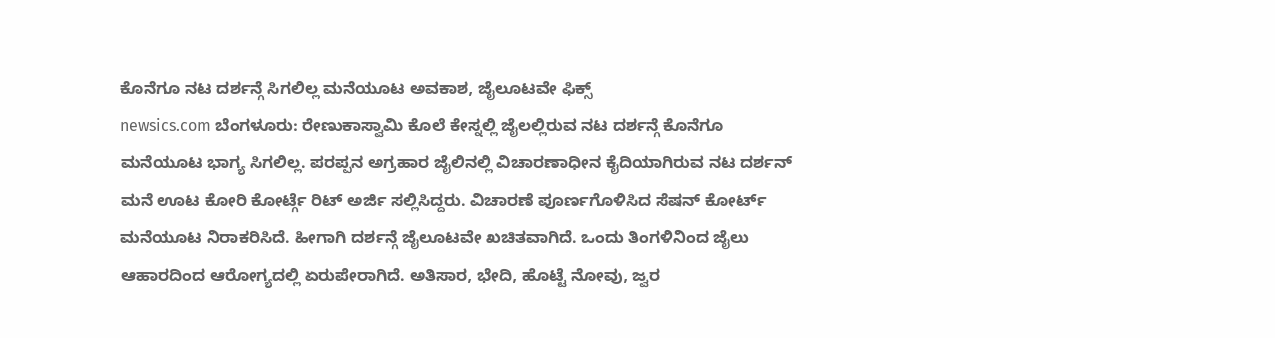ಕೊನೆಗೂ ನಟ ದರ್ಶನ್ಗೆ ಸಿಗಲಿಲ್ಲ ಮನೆಯೂಟ ಅವಕಾಶ, ಜೈಲೂಟವೇ ಫಿಕ್ಸ್
newsics.com ಬೆಂಗಳೂರು: ರೇಣುಕಾಸ್ವಾಮಿ ಕೊಲೆ ಕೇಸ್ನಲ್ಲಿ ಜೈಲಲ್ಲಿರುವ ನಟ ದರ್ಶನ್ಗೆ ಕೊನೆಗೂ ಮನೆಯೂಟ ಭಾಗ್ಯ ಸಿಗಲಿಲ್ಲ. ಪರಪ್ಪನ ಅಗ್ರಹಾರ ಜೈಲಿನಲ್ಲಿ ವಿಚಾರಣಾಧೀನ ಕೈದಿಯಾಗಿರುವ ನಟ ದರ್ಶನ್ ಮನೆ ಊಟ ಕೋರಿ ಕೋರ್ಟ್ಗೆ ರಿಟ್ ಅರ್ಜಿ ಸಲ್ಲಿಸಿದ್ದರು. ವಿಚಾರಣೆ ಪೂರ್ಣಗೊಳಿಸಿದ ಸೆಷನ್ ಕೋರ್ಟ್ ಮನೆಯೂಟ ನಿರಾಕರಿಸಿದೆ. ಹೀಗಾಗಿ ದರ್ಶನ್ಗೆ ಜೈಲೂಟವೇ ಖಚಿತವಾಗಿದೆ. ಒಂದು ತಿಂಗಳಿನಿಂದ ಜೈಲು ಆಹಾರದಿಂದ ಆರೋಗ್ಯದಲ್ಲಿ ಏರುಪೇರಾಗಿದೆ. ಅತಿಸಾರ, ಭೇದಿ, ಹೊಟ್ಟೆ ನೋವು, ಜ್ವರ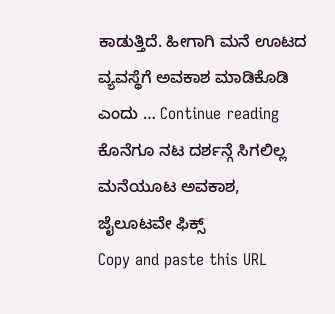ಕಾಡುತ್ತಿದೆ. ಹೀಗಾಗಿ ಮನೆ ಊಟದ ವ್ಯವಸ್ಥೆಗೆ ಅವಕಾಶ ಮಾಡಿಕೊಡಿ ಎಂದು … Continue reading ಕೊನೆಗೂ ನಟ ದರ್ಶನ್ಗೆ ಸಿಗಲಿಲ್ಲ ಮನೆಯೂಟ ಅವಕಾಶ, ಜೈಲೂಟವೇ ಫಿಕ್ಸ್
Copy and paste this URL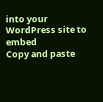into your WordPress site to embed
Copy and paste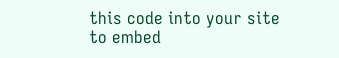this code into your site to embed